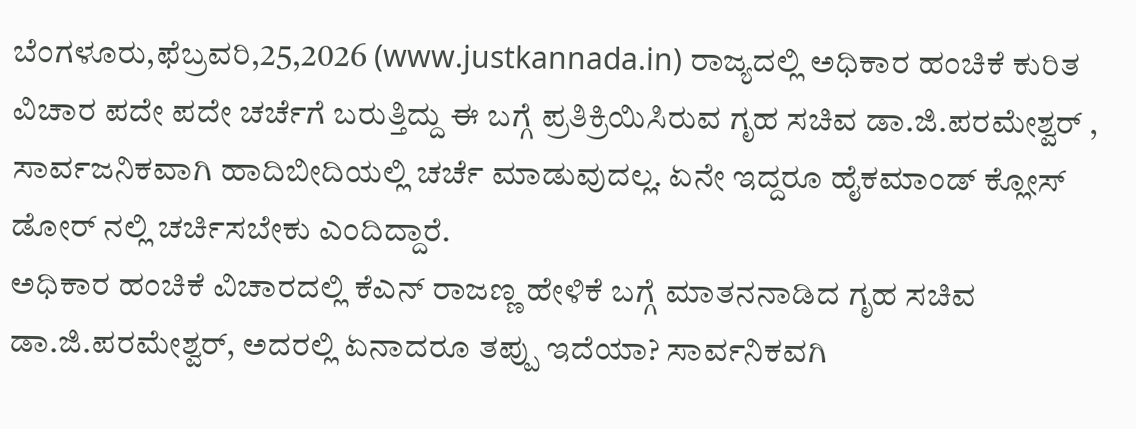ಬೆಂಗಳೂರು,ಫೆಬ್ರವರಿ,25,2026 (www.justkannada.in) ರಾಜ್ಯದಲ್ಲಿ ಅಧಿಕಾರ ಹಂಚಿಕೆ ಕುರಿತ ವಿಚಾರ ಪದೇ ಪದೇ ಚರ್ಚೆಗೆ ಬರುತ್ತಿದ್ದು ಈ ಬಗ್ಗೆ ಪ್ರತಿಕ್ರಿಯಿಸಿರುವ ಗೃಹ ಸಚಿವ ಡಾ.ಜಿ.ಪರಮೇಶ್ವರ್ , ಸಾರ್ವಜನಿಕವಾಗಿ ಹಾದಿಬೀದಿಯಲ್ಲಿ ಚರ್ಚೆ ಮಾಡುವುದಲ್ಲ. ಏನೇ ಇದ್ದರೂ ಹೈಕಮಾಂಡ್ ಕ್ಲೋಸ್ ಡೋರ್ ನಲ್ಲಿ ಚರ್ಚಿಸಬೇಕು ಎಂದಿದ್ದಾರೆ.
ಅಧಿಕಾರ ಹಂಚಿಕೆ ವಿಚಾರದಲ್ಲಿ ಕೆಎನ್ ರಾಜಣ್ಣ ಹೇಳಿಕೆ ಬಗ್ಗೆ ಮಾತನನಾಡಿದ ಗೃಹ ಸಚಿವ ಡಾ.ಜಿ.ಪರಮೇಶ್ವರ್, ಅದರಲ್ಲಿ ಏನಾದರೂ ತಪ್ಪು ಇದೆಯಾ? ಸಾರ್ವನಿಕವಗಿ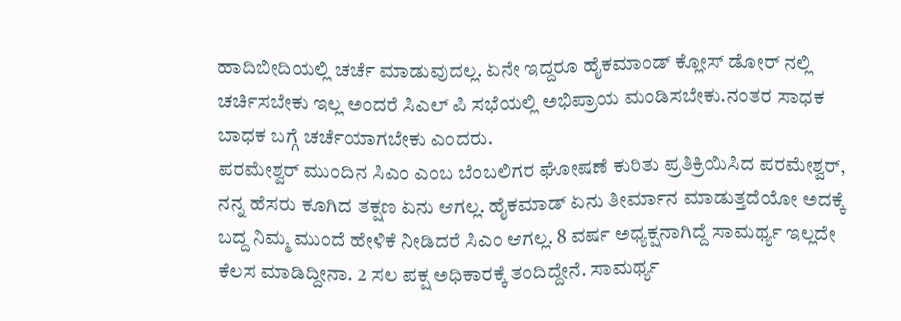ಹಾದಿಬೀದಿಯಲ್ಲಿ ಚರ್ಚೆ ಮಾಡುವುದಲ್ಲ. ಏನೇ ಇದ್ದರೂ ಹೈಕಮಾಂಡ್ ಕ್ಲೋಸ್ ಡೋರ್ ನಲ್ಲಿ ಚರ್ಚಿಸಬೇಕು ಇಲ್ಲ ಅಂದರೆ ಸಿಎಲ್ ಪಿ ಸಭೆಯಲ್ಲಿ ಅಭಿಪ್ರಾಯ ಮಂಡಿಸಬೇಕು.ನಂತರ ಸಾಧಕ ಬಾಧಕ ಬಗ್ಗೆ ಚರ್ಚೆಯಾಗಬೇಕು ಎಂದರು.
ಪರಮೇಶ್ವರ್ ಮುಂದಿನ ಸಿಎಂ ಎಂಬ ಬೆಂಬಲಿಗರ ಘೋಷಣೆ ಕುರಿತು ಪ್ರತಿಕ್ರಿಯಿಸಿದ ಪರಮೇಶ್ವರ್, ನನ್ನ ಹೆಸರು ಕೂಗಿದ ತಕ್ಷಣ ಏನು ಆಗಲ್ಲ. ಹೈಕಮಾಡ್ ಏನು ತೀರ್ಮಾನ ಮಾಡುತ್ತದೆಯೋ ಅದಕ್ಕೆ ಬದ್ದ ನಿಮ್ಮ ಮುಂದೆ ಹೇಳಿಕೆ ನೀಡಿದರೆ ಸಿಎಂ ಆಗಲ್ಲ. 8 ವರ್ಷ ಅಧ್ಯಕ್ಷನಾಗಿದ್ದೆ ಸಾಮರ್ಥ್ಯ ಇಲ್ಲದೇ ಕೆಲಸ ಮಾಡಿದ್ದೀನಾ. 2 ಸಲ ಪಕ್ಷ ಅಧಿಕಾರಕ್ಕೆ ತಂದಿದ್ದೇನೆ. ಸಾಮರ್ಥ್ಯ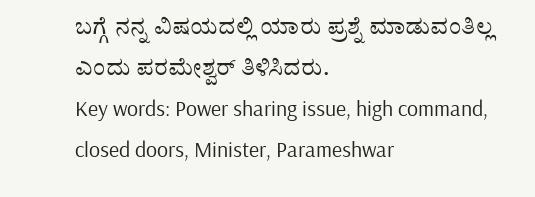ಬಗ್ಗೆ ನನ್ನ ವಿಷಯದಲ್ಲಿ ಯಾರು ಪ್ರಶ್ನೆ ಮಾಡುವಂತಿಲ್ಲ ಎಂದು ಪರಮೇಶ್ವರ್ ತಿಳಿಸಿದರು.
Key words: Power sharing issue, high command, closed doors, Minister, Parameshwar